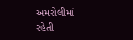અમરોલીમાં રહેતી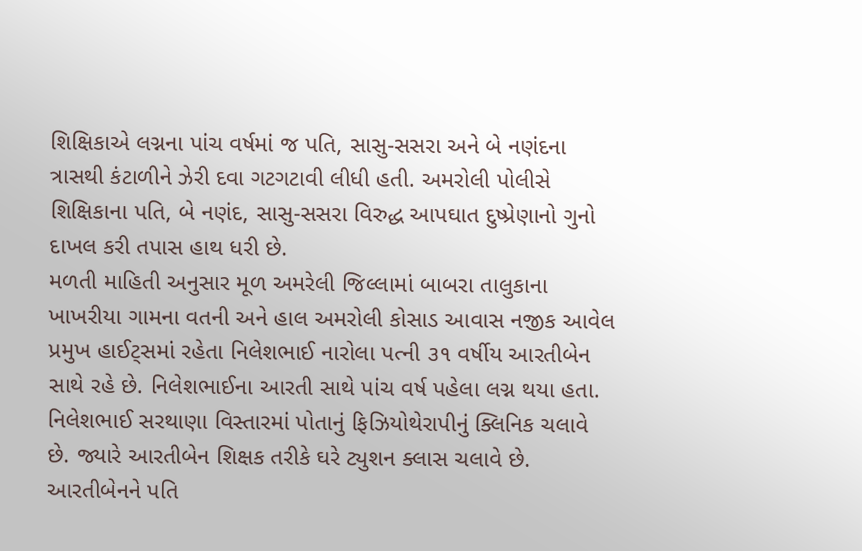શિક્ષિકાએ લગ્નના પાંચ વર્ષમાં જ પતિ, સાસુ-સસરા અને બે નણંદના ત્રાસથી કંટાળીને ઝેરી દવા ગટગટાવી લીધી હતી. અમરોલી પોલીસે શિક્ષિકાના પતિ, બે નણંદ, સાસુ-સસરા વિરુદ્ધ આપઘાત દુષ્પ્રેણાનો ગુનો દાખલ કરી તપાસ હાથ ધરી છે.
મળતી માહિતી અનુસાર મૂળ અમરેલી જિલ્લામાં બાબરા તાલુકાના ખાખરીયા ગામના વતની અને હાલ અમરોલી કોસાડ આવાસ નજીક આવેલ પ્રમુખ હાઈટ્સમાં રહેતા નિલેશભાઈ નારોલા પત્ની ૩૧ વર્ષીય આરતીબેન સાથે રહે છે. નિલેશભાઈના આરતી સાથે પાંચ વર્ષ પહેલા લગ્ન થયા હતા. નિલેશભાઈ સરથાણા વિસ્તારમાં પોતાનું ફિઝિયોથેરાપીનું ક્લિનિક ચલાવે છે. જ્યારે આરતીબેન શિક્ષક તરીકે ઘરે ટ્યુશન ક્લાસ ચલાવે છે. આરતીબેનને પતિ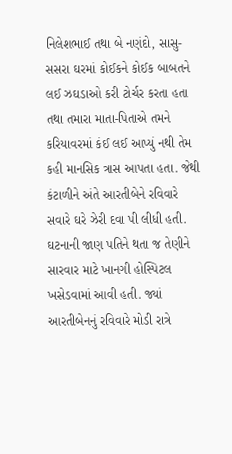નિલેશભાઈ તથા બે નણંદો, સાસુ-સસરા ઘરમાં કોઈકને કોઈક બાબતને લઈ ઝઘડાઓ કરી ટોર્ચર કરતા હતા તથા તમારા માતા-પિતાએ તમને કરિયાવરમાં કંઈ લઈ આપ્યું નથી તેમ કહી માનસિક ત્રાસ આપતા હતા. જેથી કંટાળીને અંતે આરતીબેને રવિવારે સવારે ઘરે ઝેરી દવા પી લીધી હતી. ઘટનાની જાણ પતિને થતા જ તેણીને સારવાર માટે ખાનગી હોસ્પિટલ ખસેડવામાં આવી હતી. જ્યાં આરતીબેનનું રવિવારે મોડી રાત્રે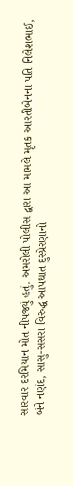સારવાર દરમિયાન મોત નીપજ્યું હતું. અમરોલી પોલીસ દ્વારા આ મામલે મૃતક આરતીબેનના પતિ નિલેશભાઈ, બંને નણંદ, સાસુ-સસરા વિરુદ્ધ આપઘાત દુસ્પ્રેરણાનો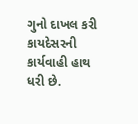ગુનો દાખલ કરી કાયદેસરની કાર્યવાહી હાથ ધરી છે.